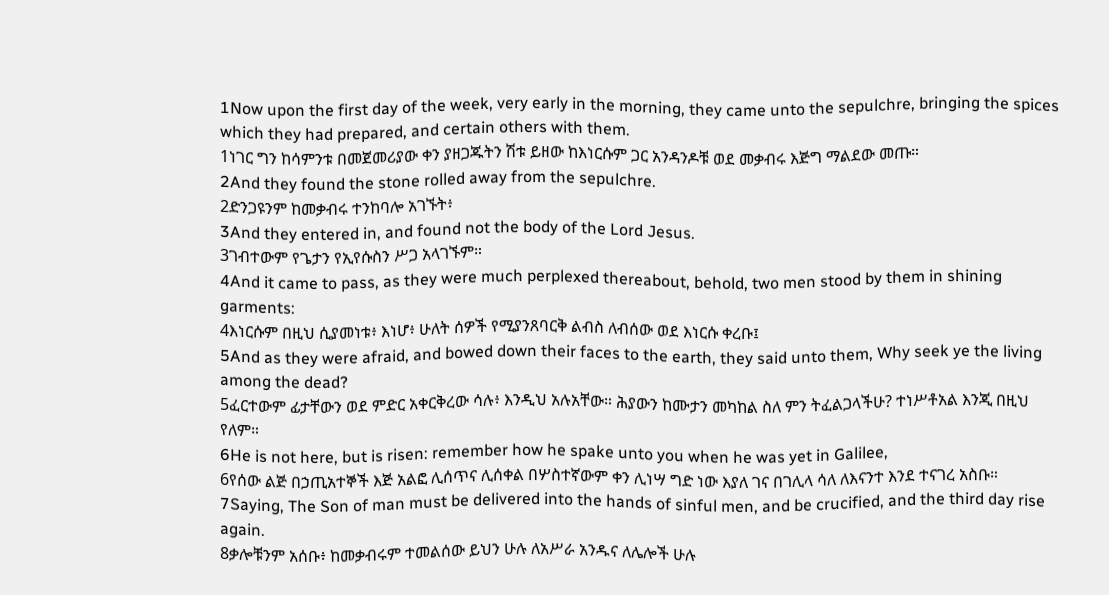1Now upon the first day of the week, very early in the morning, they came unto the sepulchre, bringing the spices which they had prepared, and certain others with them.
1ነገር ግን ከሳምንቱ በመጀመሪያው ቀን ያዘጋጁትን ሽቱ ይዘው ከእነርሱም ጋር አንዳንዶቹ ወደ መቃብሩ እጅግ ማልደው መጡ።
2And they found the stone rolled away from the sepulchre.
2ድንጋዩንም ከመቃብሩ ተንከባሎ አገኙት፥
3And they entered in, and found not the body of the Lord Jesus.
3ገብተውም የጌታን የኢየሱስን ሥጋ አላገኙም።
4And it came to pass, as they were much perplexed thereabout, behold, two men stood by them in shining garments:
4እነርሱም በዚህ ሲያመነቱ፥ እነሆ፥ ሁለት ሰዎች የሚያንጸባርቅ ልብስ ለብሰው ወደ እነርሱ ቀረቡ፤
5And as they were afraid, and bowed down their faces to the earth, they said unto them, Why seek ye the living among the dead?
5ፈርተውም ፊታቸውን ወደ ምድር አቀርቅረው ሳሉ፥ እንዲህ አሉአቸው። ሕያውን ከሙታን መካከል ስለ ምን ትፈልጋላችሁ? ተነሥቶአል እንጂ በዚህ የለም።
6He is not here, but is risen: remember how he spake unto you when he was yet in Galilee,
6የሰው ልጅ በኃጢአተኞች እጅ አልፎ ሊሰጥና ሊሰቀል በሦስተኛውም ቀን ሊነሣ ግድ ነው እያለ ገና በገሊላ ሳለ ለእናንተ እንደ ተናገረ አስቡ።
7Saying, The Son of man must be delivered into the hands of sinful men, and be crucified, and the third day rise again.
8ቃሎቹንም አሰቡ፥ ከመቃብሩም ተመልሰው ይህን ሁሉ ለአሥራ አንዱና ለሌሎች ሁሉ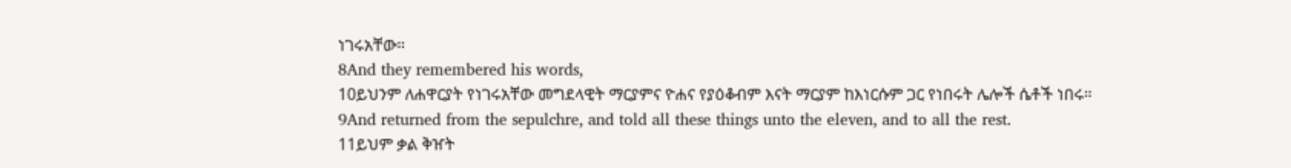ነገሩአቸው።
8And they remembered his words,
10ይህንም ለሐዋርያት የነገሩአቸው መግደላዊት ማርያምና ዮሐና የያዕቆብም እናት ማርያም ከእነርሱም ጋር የነበሩት ሌሎች ሴቶች ነበሩ።
9And returned from the sepulchre, and told all these things unto the eleven, and to all the rest.
11ይህም ቃል ቅዠት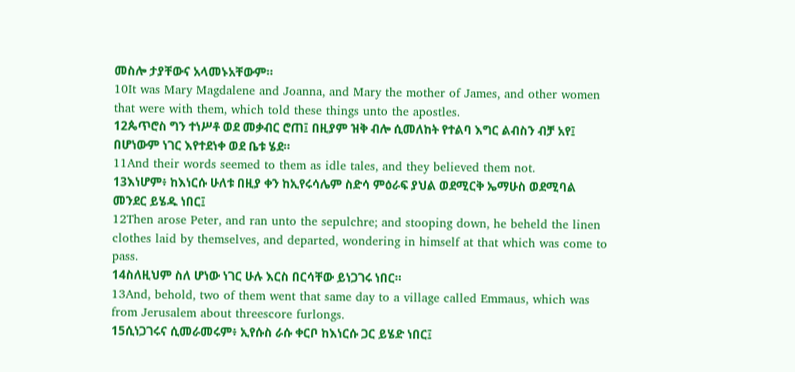መስሎ ታያቸውና አላመኑአቸውም።
10It was Mary Magdalene and Joanna, and Mary the mother of James, and other women that were with them, which told these things unto the apostles.
12ጴጥሮስ ግን ተነሥቶ ወደ መቃብር ሮጠ፤ በዚያም ዝቅ ብሎ ሲመለከት የተልባ እግር ልብስን ብቻ አየ፤ በሆነውም ነገር እየተደነቀ ወደ ቤቱ ሄደ።
11And their words seemed to them as idle tales, and they believed them not.
13እነሆም፥ ከእነርሱ ሁለቱ በዚያ ቀን ከኢየሩሳሌም ስድሳ ምዕራፍ ያህል ወደሚርቅ ኤማሁስ ወደሚባል መንደር ይሄዱ ነበር፤
12Then arose Peter, and ran unto the sepulchre; and stooping down, he beheld the linen clothes laid by themselves, and departed, wondering in himself at that which was come to pass.
14ስለዚህም ስለ ሆነው ነገር ሁሉ እርስ በርሳቸው ይነጋገሩ ነበር።
13And, behold, two of them went that same day to a village called Emmaus, which was from Jerusalem about threescore furlongs.
15ሲነጋገሩና ሲመራመሩም፥ ኢየሱስ ራሱ ቀርቦ ከእነርሱ ጋር ይሄድ ነበር፤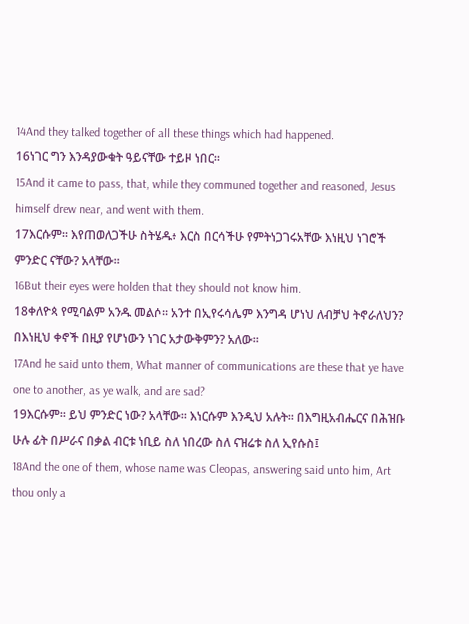14And they talked together of all these things which had happened.
16ነገር ግን እንዳያውቁት ዓይናቸው ተይዞ ነበር።
15And it came to pass, that, while they communed together and reasoned, Jesus himself drew near, and went with them.
17እርሱም። እየጠወለጋችሁ ስትሄዱ፥ እርስ በርሳችሁ የምትነጋገሩአቸው እነዚህ ነገሮች ምንድር ናቸው? አላቸው።
16But their eyes were holden that they should not know him.
18ቀለዮጳ የሚባልም አንዱ መልሶ። አንተ በኢየሩሳሌም እንግዳ ሆነህ ለብቻህ ትኖራለህን? በእነዚህ ቀኖች በዚያ የሆነውን ነገር አታውቅምን? አለው።
17And he said unto them, What manner of communications are these that ye have one to another, as ye walk, and are sad?
19እርሱም። ይህ ምንድር ነው? አላቸው። እነርሱም እንዲህ አሉት። በእግዚአብሔርና በሕዝቡ ሁሉ ፊት በሥራና በቃል ብርቱ ነቢይ ስለ ነበረው ስለ ናዝሬቱ ስለ ኢየሱስ፤
18And the one of them, whose name was Cleopas, answering said unto him, Art thou only a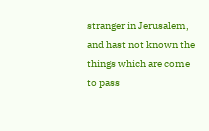stranger in Jerusalem, and hast not known the things which are come to pass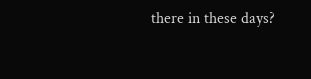there in these days?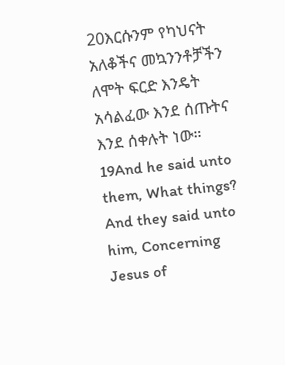20እርሱንም የካህናት አለቆችና መኳንንቶቻችን ለሞት ፍርድ እንዴት አሳልፈው እንደ ሰጡትና እንደ ሰቀሉት ነው።
19And he said unto them, What things? And they said unto him, Concerning Jesus of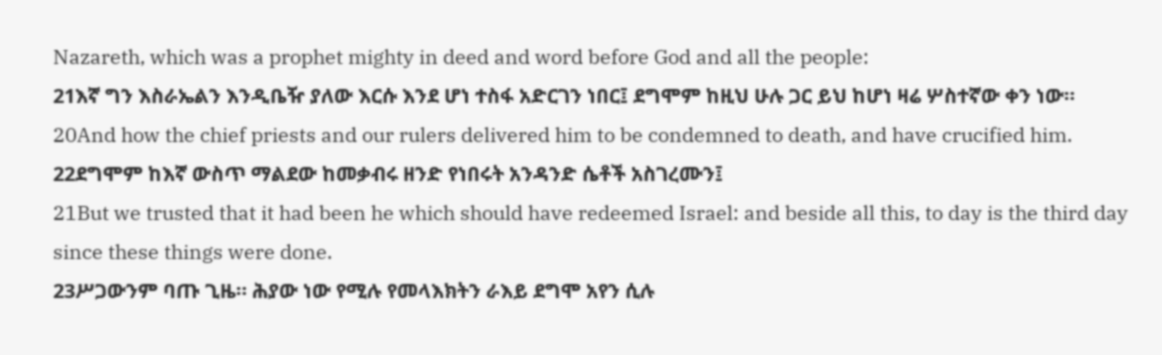Nazareth, which was a prophet mighty in deed and word before God and all the people:
21እኛ ግን እስራኤልን እንዲቤዥ ያለው እርሱ እንደ ሆነ ተስፋ አድርገን ነበር፤ ደግሞም ከዚህ ሁሉ ጋር ይህ ከሆነ ዛሬ ሦስተኛው ቀን ነው።
20And how the chief priests and our rulers delivered him to be condemned to death, and have crucified him.
22ደግሞም ከእኛ ውስጥ ማልደው ከመቃብሩ ዘንድ የነበሩት አንዳንድ ሴቶች አስገረሙን፤
21But we trusted that it had been he which should have redeemed Israel: and beside all this, to day is the third day since these things were done.
23ሥጋውንም ባጡ ጊዜ። ሕያው ነው የሚሉ የመላእክትን ራእይ ደግሞ አየን ሲሉ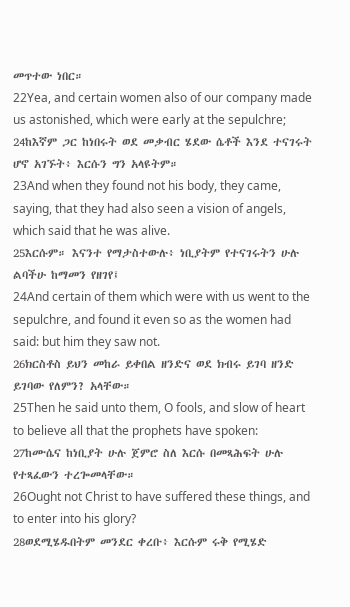መጥተው ነበር።
22Yea, and certain women also of our company made us astonished, which were early at the sepulchre;
24ከእኛም ጋር ከነበሩት ወደ መቃብር ሄደው ሴቶች እንደ ተናገሩት ሆኖ አገኙት፥ እርሱን ግን አላዩትም።
23And when they found not his body, they came, saying, that they had also seen a vision of angels, which said that he was alive.
25እርሱም። እናንተ የማታስተውሉ፥ ነቢያትም የተናገሩትን ሁሉ ልባችሁ ከማመን የዘገየ፤
24And certain of them which were with us went to the sepulchre, and found it even so as the women had said: but him they saw not.
26ክርስቶስ ይህን መከራ ይቀበል ዘንድና ወደ ክብሩ ይገባ ዘንድ ይገባው የለምን? አላቸው።
25Then he said unto them, O fools, and slow of heart to believe all that the prophets have spoken:
27ከሙሴና ከነቢያት ሁሉ ጀምሮ ስለ እርሱ በመጻሕፍት ሁሉ የተጻፈውን ተረጐመላቸው።
26Ought not Christ to have suffered these things, and to enter into his glory?
28ወደሚሄዱበትም መንደር ቀረቡ፥ እርሱም ሩቅ የሚሄድ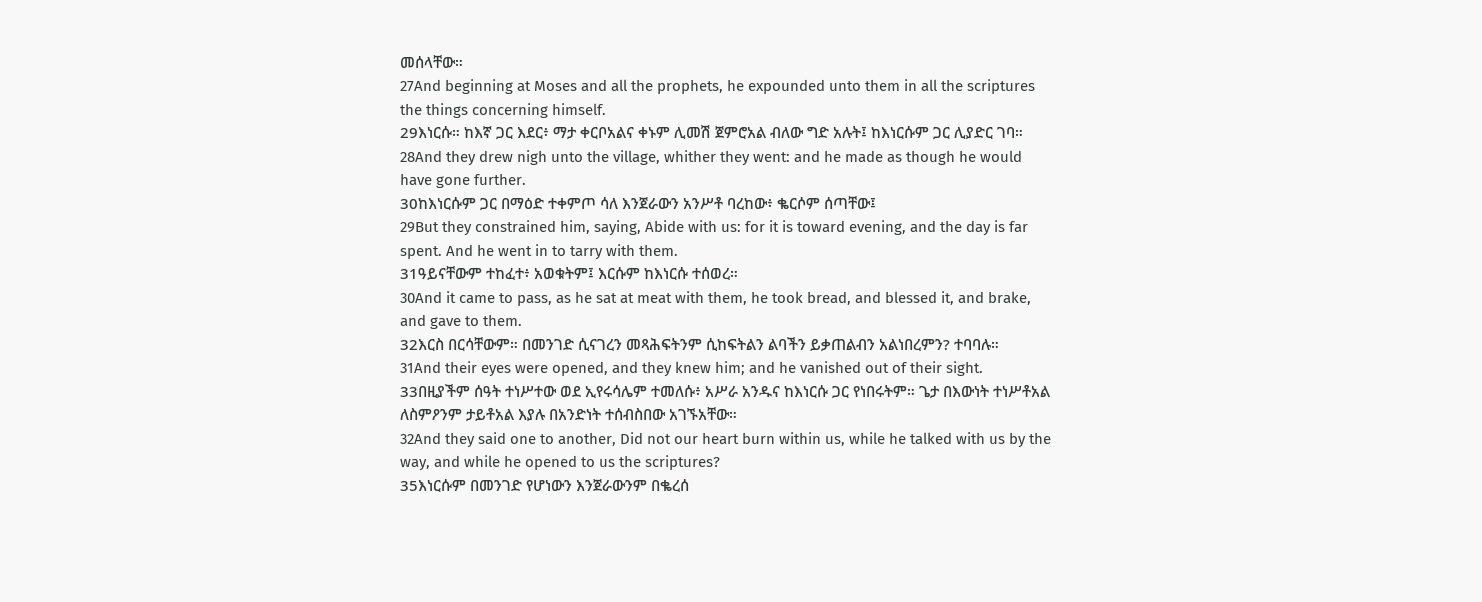መሰላቸው።
27And beginning at Moses and all the prophets, he expounded unto them in all the scriptures the things concerning himself.
29እነርሱ። ከእኛ ጋር እደር፥ ማታ ቀርቦአልና ቀኑም ሊመሽ ጀምሮአል ብለው ግድ አሉት፤ ከእነርሱም ጋር ሊያድር ገባ።
28And they drew nigh unto the village, whither they went: and he made as though he would have gone further.
30ከእነርሱም ጋር በማዕድ ተቀምጦ ሳለ እንጀራውን አንሥቶ ባረከው፥ ቈርሶም ሰጣቸው፤
29But they constrained him, saying, Abide with us: for it is toward evening, and the day is far spent. And he went in to tarry with them.
31ዓይናቸውም ተከፈተ፥ አወቁትም፤ እርሱም ከእነርሱ ተሰወረ።
30And it came to pass, as he sat at meat with them, he took bread, and blessed it, and brake, and gave to them.
32እርስ በርሳቸውም። በመንገድ ሲናገረን መጻሕፍትንም ሲከፍትልን ልባችን ይቃጠልብን አልነበረምን? ተባባሉ።
31And their eyes were opened, and they knew him; and he vanished out of their sight.
33በዚያችም ሰዓት ተነሥተው ወደ ኢየሩሳሌም ተመለሱ፥ አሥራ አንዱና ከእነርሱ ጋር የነበሩትም። ጌታ በእውነት ተነሥቶአል ለስምዖንም ታይቶአል እያሉ በአንድነት ተሰብስበው አገኙአቸው።
32And they said one to another, Did not our heart burn within us, while he talked with us by the way, and while he opened to us the scriptures?
35እነርሱም በመንገድ የሆነውን እንጀራውንም በቈረሰ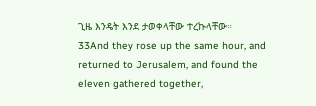ጊዜ እንዴት እንደ ታወቀላቸው ተረኩላቸው።
33And they rose up the same hour, and returned to Jerusalem, and found the eleven gathered together,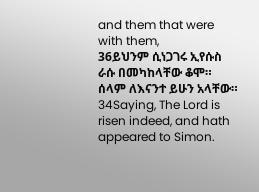and them that were with them,
36ይህንም ሲነጋገሩ ኢየሱስ ራሱ በመካከላቸው ቆሞ። ሰላም ለእናንተ ይሁን አላቸው።
34Saying, The Lord is risen indeed, and hath appeared to Simon.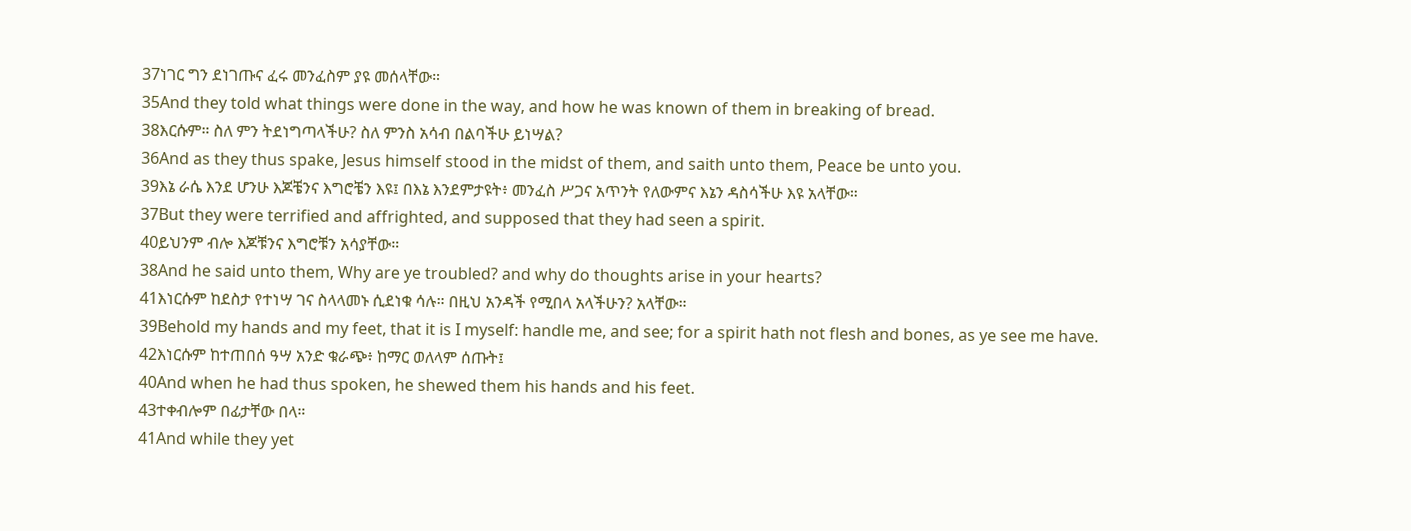37ነገር ግን ደነገጡና ፈሩ መንፈስም ያዩ መሰላቸው።
35And they told what things were done in the way, and how he was known of them in breaking of bread.
38እርሱም። ስለ ምን ትደነግጣላችሁ? ስለ ምንስ አሳብ በልባችሁ ይነሣል?
36And as they thus spake, Jesus himself stood in the midst of them, and saith unto them, Peace be unto you.
39እኔ ራሴ እንደ ሆንሁ እጆቼንና እግሮቼን እዩ፤ በእኔ እንደምታዩት፥ መንፈስ ሥጋና አጥንት የለውምና እኔን ዳስሳችሁ እዩ አላቸው።
37But they were terrified and affrighted, and supposed that they had seen a spirit.
40ይህንም ብሎ እጆቹንና እግሮቹን አሳያቸው።
38And he said unto them, Why are ye troubled? and why do thoughts arise in your hearts?
41እነርሱም ከደስታ የተነሣ ገና ስላላመኑ ሲደነቁ ሳሉ። በዚህ አንዳች የሚበላ አላችሁን? አላቸው።
39Behold my hands and my feet, that it is I myself: handle me, and see; for a spirit hath not flesh and bones, as ye see me have.
42እነርሱም ከተጠበሰ ዓሣ አንድ ቁራጭ፥ ከማር ወለላም ሰጡት፤
40And when he had thus spoken, he shewed them his hands and his feet.
43ተቀብሎም በፊታቸው በላ።
41And while they yet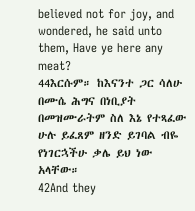believed not for joy, and wondered, he said unto them, Have ye here any meat?
44እርሱም። ከእናንተ ጋር ሳለሁ በሙሴ ሕግና በነቢያት በመዝሙራትም ስለ እኔ የተጻፈው ሁሉ ይፈጸም ዘንድ ይገባል ብዬ የነገርኋችሁ ቃሌ ይህ ነው አላቸው።
42And they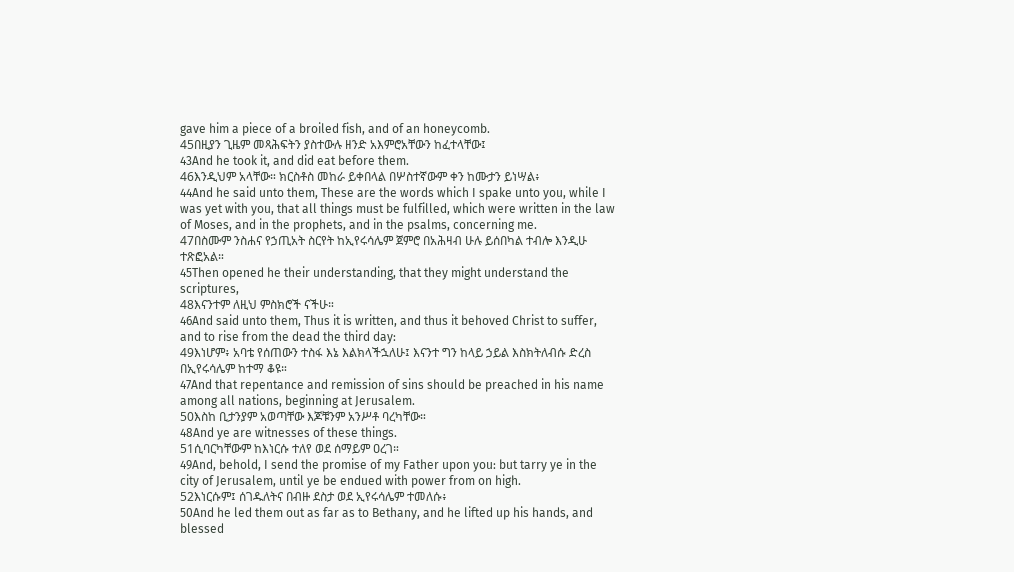gave him a piece of a broiled fish, and of an honeycomb.
45በዚያን ጊዜም መጻሕፍትን ያስተውሉ ዘንድ አእምሮአቸውን ከፈተላቸው፤
43And he took it, and did eat before them.
46እንዲህም አላቸው። ክርስቶስ መከራ ይቀበላል በሦስተኛውም ቀን ከሙታን ይነሣል፥
44And he said unto them, These are the words which I spake unto you, while I was yet with you, that all things must be fulfilled, which were written in the law of Moses, and in the prophets, and in the psalms, concerning me.
47በስሙም ንስሐና የኃጢአት ስርየት ከኢየሩሳሌም ጀምሮ በአሕዛብ ሁሉ ይሰበካል ተብሎ እንዲሁ ተጽፎአል።
45Then opened he their understanding, that they might understand the scriptures,
48እናንተም ለዚህ ምስክሮች ናችሁ።
46And said unto them, Thus it is written, and thus it behoved Christ to suffer, and to rise from the dead the third day:
49እነሆም፥ አባቴ የሰጠውን ተስፋ እኔ እልክላችኋለሁ፤ እናንተ ግን ከላይ ኃይል እስክትለብሱ ድረስ በኢየሩሳሌም ከተማ ቆዩ።
47And that repentance and remission of sins should be preached in his name among all nations, beginning at Jerusalem.
50እስከ ቢታንያም አወጣቸው እጆቹንም አንሥቶ ባረካቸው።
48And ye are witnesses of these things.
51ሲባርካቸውም ከእነርሱ ተለየ ወደ ሰማይም ዐረገ።
49And, behold, I send the promise of my Father upon you: but tarry ye in the city of Jerusalem, until ye be endued with power from on high.
52እነርሱም፤ ሰገዱለትና በብዙ ደስታ ወደ ኢየሩሳሌም ተመለሱ፥
50And he led them out as far as to Bethany, and he lifted up his hands, and blessed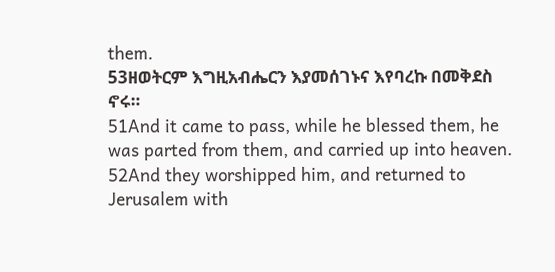them.
53ዘወትርም እግዚአብሔርን እያመሰገኑና እየባረኩ በመቅደስ ኖሩ።
51And it came to pass, while he blessed them, he was parted from them, and carried up into heaven.
52And they worshipped him, and returned to Jerusalem with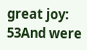great joy:
53And were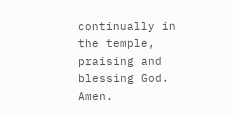continually in the temple, praising and blessing God. Amen.